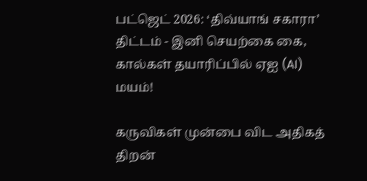பட்ஜெட் 2026: ‘திவ்யாங் சகாரா’ திட்டம் - இனி செயற்கை கை, கால்கள் தயாரிப்பில் ஏஐ (AI) மயம்!

கருவிகள் முன்பை விட அதிகத் திறன்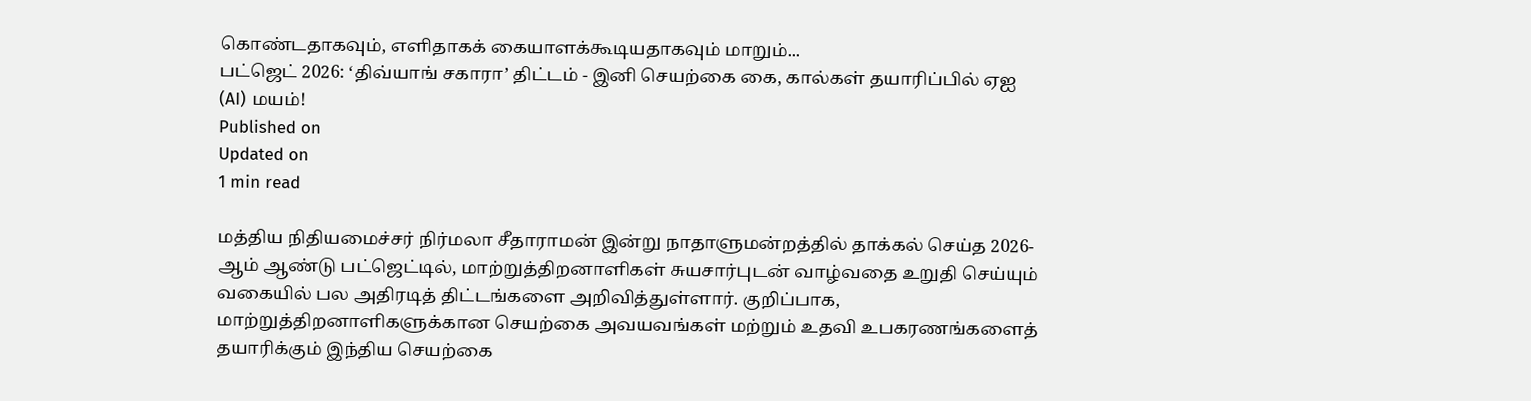கொண்டதாகவும், எளிதாகக் கையாளக்கூடியதாகவும் மாறும்...
பட்ஜெட் 2026: ‘திவ்யாங் சகாரா’ திட்டம் - இனி செயற்கை கை, கால்கள் தயாரிப்பில் ஏஐ (AI) மயம்!
Published on
Updated on
1 min read

மத்திய நிதியமைச்சர் நிர்மலா சீதாராமன் இன்று நாதாளுமன்றத்தில் தாக்கல் செய்த 2026-ஆம் ஆண்டு பட்ஜெட்டில், மாற்றுத்திறனாளிகள் சுயசார்புடன் வாழ்வதை உறுதி செய்யும் வகையில் பல அதிரடித் திட்டங்களை அறிவித்துள்ளார். குறிப்பாக, மாற்றுத்திறனாளிகளுக்கான செயற்கை அவயவங்கள் மற்றும் உதவி உபகரணங்களைத் தயாரிக்கும் இந்திய செயற்கை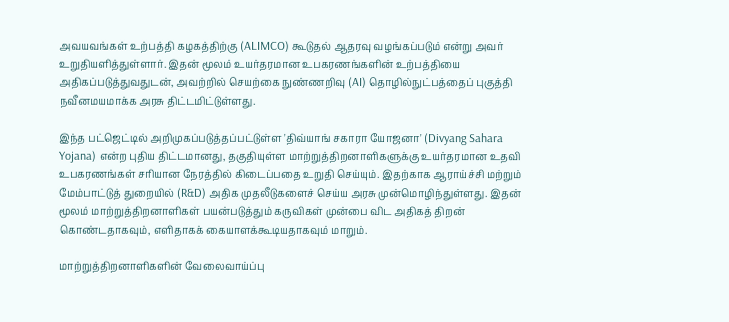அவயவங்கள் உற்பத்தி கழகத்திற்கு (ALIMCO) கூடுதல் ஆதரவு வழங்கப்படும் என்று அவர் உறுதியளித்துள்ளார். இதன் மூலம் உயர்தரமான உபகரணங்களின் உற்பத்தியை அதிகப்படுத்துவதுடன், அவற்றில் செயற்கை நுண்ணறிவு (AI) தொழில்நுட்பத்தைப் புகுத்தி நவீனமயமாக்க அரசு திட்டமிட்டுள்ளது.

இந்த பட்ஜெட்டில் அறிமுகப்படுத்தப்பட்டுள்ள 'திவ்யாங் சகாரா யோஜனா' (Divyang Sahara Yojana) என்ற புதிய திட்டமானது, தகுதியுள்ள மாற்றுத்திறனாளிகளுக்கு உயர்தரமான உதவி உபகரணங்கள் சரியான நேரத்தில் கிடைப்பதை உறுதி செய்யும். இதற்காக ஆராய்ச்சி மற்றும் மேம்பாட்டுத் துறையில் (R&D) அதிக முதலீடுகளைச் செய்ய அரசு முன்மொழிந்துள்ளது. இதன் மூலம் மாற்றுத்திறனாளிகள் பயன்படுத்தும் கருவிகள் முன்பை விட அதிகத் திறன் கொண்டதாகவும், எளிதாகக் கையாளக்கூடியதாகவும் மாறும்.

மாற்றுத்திறனாளிகளின் வேலைவாய்ப்பு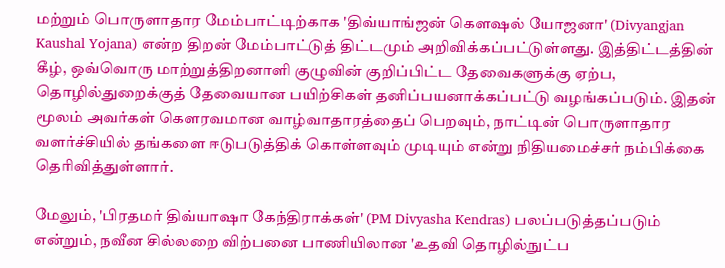மற்றும் பொருளாதார மேம்பாட்டிற்காக 'திவ்யாங்ஜன் கௌஷல் யோஜனா' (Divyangjan Kaushal Yojana) என்ற திறன் மேம்பாட்டுத் திட்டமும் அறிவிக்கப்பட்டுள்ளது. இத்திட்டத்தின் கீழ், ஒவ்வொரு மாற்றுத்திறனாளி குழுவின் குறிப்பிட்ட தேவைகளுக்கு ஏற்ப, தொழில்துறைக்குத் தேவையான பயிற்சிகள் தனிப்பயனாக்கப்பட்டு வழங்கப்படும். இதன் மூலம் அவர்கள் கௌரவமான வாழ்வாதாரத்தைப் பெறவும், நாட்டின் பொருளாதார வளர்ச்சியில் தங்களை ஈடுபடுத்திக் கொள்ளவும் முடியும் என்று நிதியமைச்சர் நம்பிக்கை தெரிவித்துள்ளார்.

மேலும், 'பிரதமர் திவ்யாஷா கேந்திராக்கள்' (PM Divyasha Kendras) பலப்படுத்தப்படும் என்றும், நவீன சில்லறை விற்பனை பாணியிலான 'உதவி தொழில்நுட்ப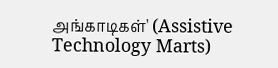அங்காடிகள்' (Assistive Technology Marts)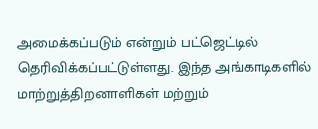அமைக்கப்படும் என்றும் பட்ஜெட்டில் தெரிவிக்கப்பட்டுள்ளது. இந்த அங்காடிகளில் மாற்றுத்திறனாளிகள் மற்றும்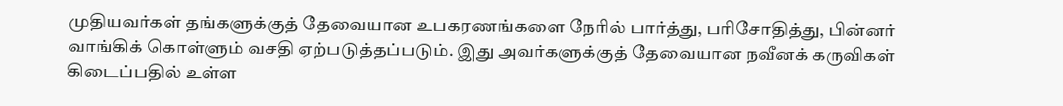முதியவர்கள் தங்களுக்குத் தேவையான உபகரணங்களை நேரில் பார்த்து, பரிசோதித்து, பின்னர் வாங்கிக் கொள்ளும் வசதி ஏற்படுத்தப்படும். இது அவர்களுக்குத் தேவையான நவீனக் கருவிகள் கிடைப்பதில் உள்ள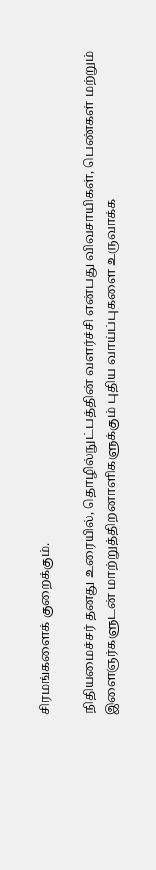சிரமங்களைக் குறைக்கும்.

நிதியமைச்சர் தனது உரையில், தொழில்நுட்பத்தின் வளர்ச்சி என்பது விவசாயிகள், பெண்கள் மற்றும் இளைஞர்களுடன் மாற்றுத்திறனாளிகளுக்கும் புதிய வாய்ப்புகளை உருவாக்க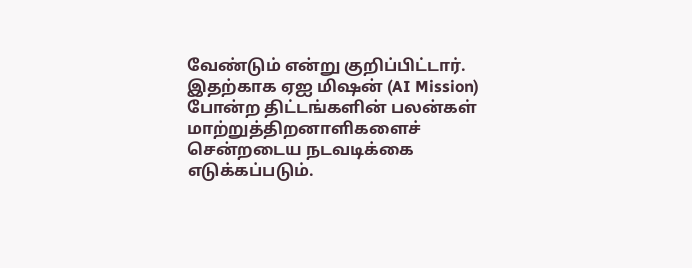வேண்டும் என்று குறிப்பிட்டார். இதற்காக ஏஐ மிஷன் (AI Mission) போன்ற திட்டங்களின் பலன்கள் மாற்றுத்திறனாளிகளைச் சென்றடைய நடவடிக்கை எடுக்கப்படும்.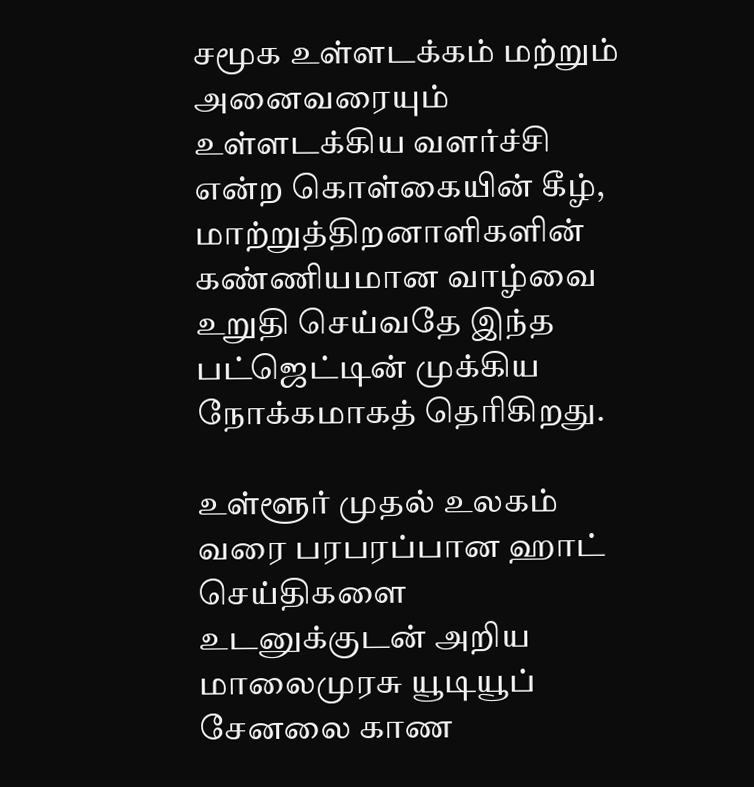சமூக உள்ளடக்கம் மற்றும் அனைவரையும் உள்ளடக்கிய வளர்ச்சி என்ற கொள்கையின் கீழ், மாற்றுத்திறனாளிகளின் கண்ணியமான வாழ்வை உறுதி செய்வதே இந்த பட்ஜெட்டின் முக்கிய நோக்கமாகத் தெரிகிறது.

உள்ளூர் முதல் உலகம் வரை பரபரப்பான ஹாட் செய்திகளை உடனுக்குடன் அறிய மாலைமுரசு யூடியூப் சேனலை காண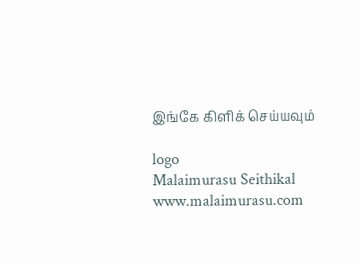இங்கே கிளிக் செய்யவும்

logo
Malaimurasu Seithikal
www.malaimurasu.com